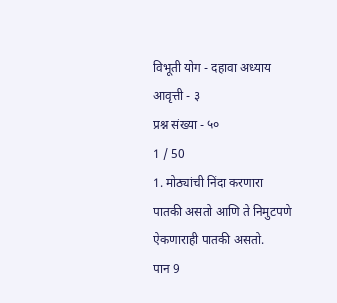विभूती योग - दहावा अध्याय
आवृत्ती - ३
प्रश्न संख्या - ५०
1 / 50
1. मोठ्यांची निंदा करणारा पातकी असतो आणि ते निमुटपणे ऐकणाराही पातकी असतो.
पान 9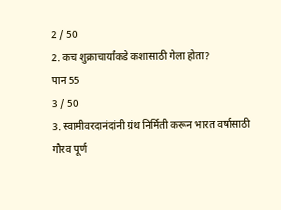2 / 50
2. कच शुक्राचार्यांकडे कशासाठी गेला होता?
पान 55
3 / 50
3. स्वामीवरदानंदांनी ग्रंथ निर्मिती करून भारत वर्षासाठी गौरव पूर्ण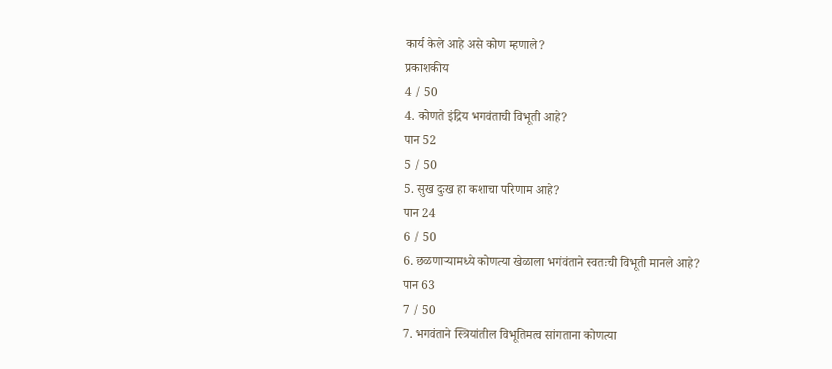कार्य केले आहे असे कोण म्हणाले?
प्रकाशकीय
4 / 50
4. कोणते इंद्रिय भगवंताची विभूती आहे?
पान 52
5 / 50
5. सुख दुःख हा कशाचा परिणाम आहे?
पान 24
6 / 50
6. छळणाऱ्यामध्ये कोणत्या खेळाला भगंवंताने स्वतःची विभूती मानले आहे?
पान 63
7 / 50
7. भगवंताने स्त्रियांतील विभूतिमत्व सांगताना कोणत्या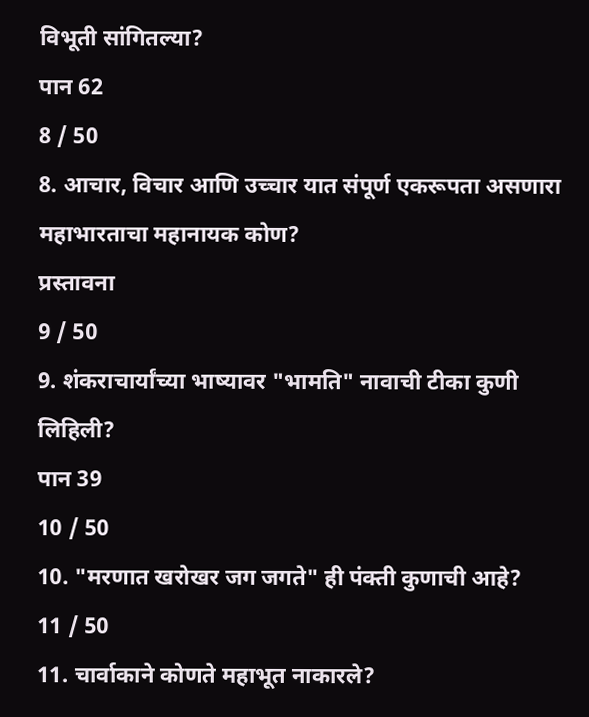विभूती सांगितल्या?
पान 62
8 / 50
8. आचार, विचार आणि उच्चार यात संपूर्ण एकरूपता असणारा महाभारताचा महानायक कोण?
प्रस्तावना
9 / 50
9. शंकराचार्यांच्या भाष्यावर "भामति" नावाची टीका कुणी लिहिली?
पान 39
10 / 50
10. "मरणात खरोखर जग जगते" ही पंक्ती कुणाची आहे?
11 / 50
11. चार्वाकाने कोणते महाभूत नाकारले?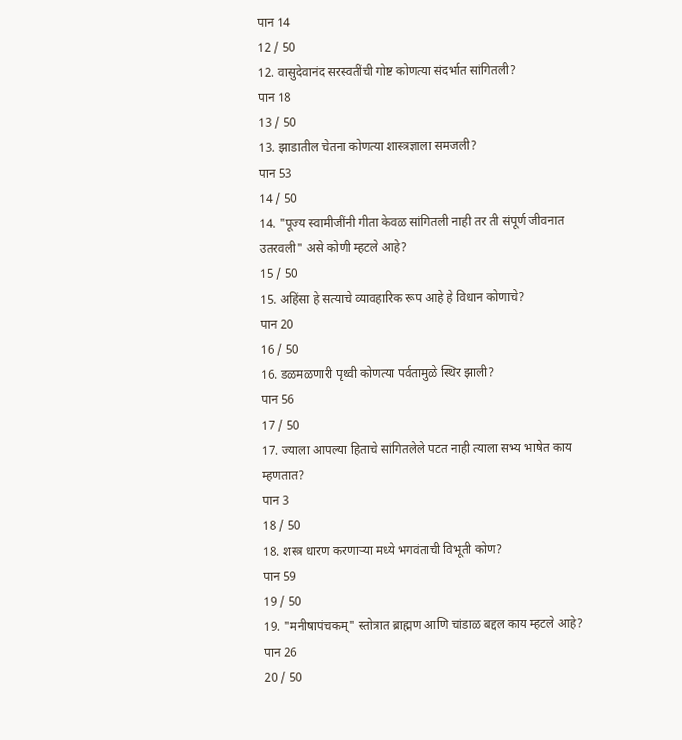पान 14
12 / 50
12. वासुदेवानंद सरस्वतींची गोष्ट कोणत्या संदर्भात सांगितली?
पान 18
13 / 50
13. झाडातील चेतना कोणत्या शास्त्रज्ञाला समजली?
पान 53
14 / 50
14. "पूज्य स्वामीजींनी गीता केवळ सांगितली नाही तर ती संपूर्ण जीवनात उतरवली" असे कोणी म्हटले आहे?
15 / 50
15. अहिंसा हे सत्याचे व्यावहारिक रूप आहे हे विधान कोणाचे?
पान 20
16 / 50
16. डळमळणारी पृथ्वी कोणत्या पर्वतामुळे स्थिर झाली?
पान 56
17 / 50
17. ज्याला आपल्या हिताचे सांगितलेले पटत नाही त्याला सभ्य भाषेत काय म्हणतात?
पान 3
18 / 50
18. शस्त्र धारण करणाऱ्या मध्ये भगवंताची विभूती कोण?
पान 59
19 / 50
19. "मनीषापंचकम्" स्तोत्रात ब्राह्मण आणि चांडाळ बद्दल काय म्हटले आहे?
पान 26
20 / 50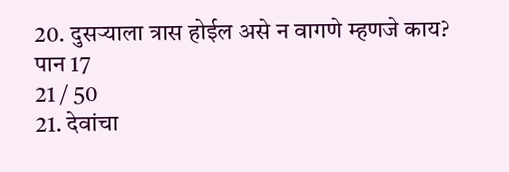20. दुसऱ्याला त्रास होईल असे न वागणे म्हणजे काय?
पान 17
21 / 50
21. देवांचा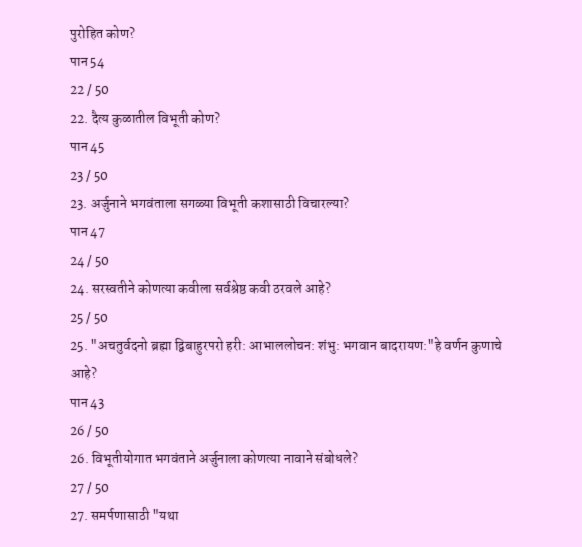पुरोहित कोण?
पान 54
22 / 50
22. दैत्य कुळातील विभूती कोण?
पान 45
23 / 50
23. अर्जुनाने भगवंताला सगळ्या विभूती कशासाठी विचारल्या?
पान 47
24 / 50
24. सरस्वतीने कोणत्या कवीला सर्वश्रेष्ठ कवी ठरवले आहे?
25 / 50
25. "अचतुर्वदनो ब्रह्मा द्विबाहुरपरो हरी: आभाललोचन: शंभु: भगवान बादरायण:"हे वर्णन कुणाचे आहे?
पान 43
26 / 50
26. विभूतीयोगात भगवंताने अर्जुनाला कोणत्या नावाने संबोधले?
27 / 50
27. समर्पणासाठी "यथा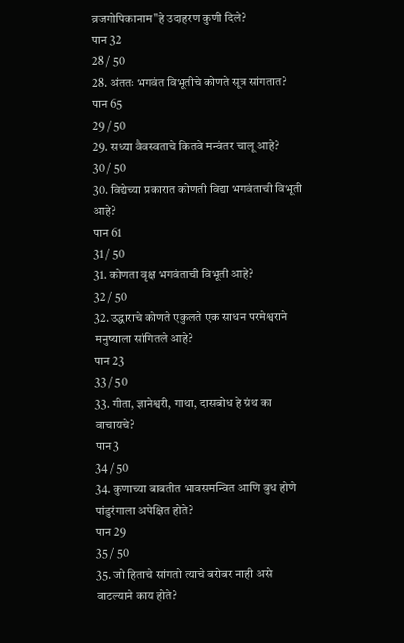व्रजगोपिकानाम"हे उदाहरण कुणी दिले?
पान 32
28 / 50
28. अंततः भगवंत विभूतीचे कोणते सूत्र सांगतात?
पान 65
29 / 50
29. सध्या वैवस्वताचे कितवे मन्वंतर चालू आहे?
30 / 50
30. विद्येच्या प्रकारात कोणती विद्या भगवंताची विभूती आहे?
पान 61
31 / 50
31. कोणता वृक्ष भगवंताची विभूती आहे?
32 / 50
32. उद्धाराचे कोणते एकुलते एक साधन परमेश्वराने मनुष्याला सांगितले आहे?
पान 23
33 / 50
33. गीता, ज्ञानेश्वरी, गाथा, दासबोध हे ग्रंथ का वाचायचे?
पान3
34 / 50
34. कुणाच्या बाबतीत भावसमन्वित आणि बुध होणे पांडुरंगाला अपेक्षित होते?
पान 29
35 / 50
35. जो हिताचे सांगतो त्याचे बरोबर नाही असे वाटल्याने काय होते?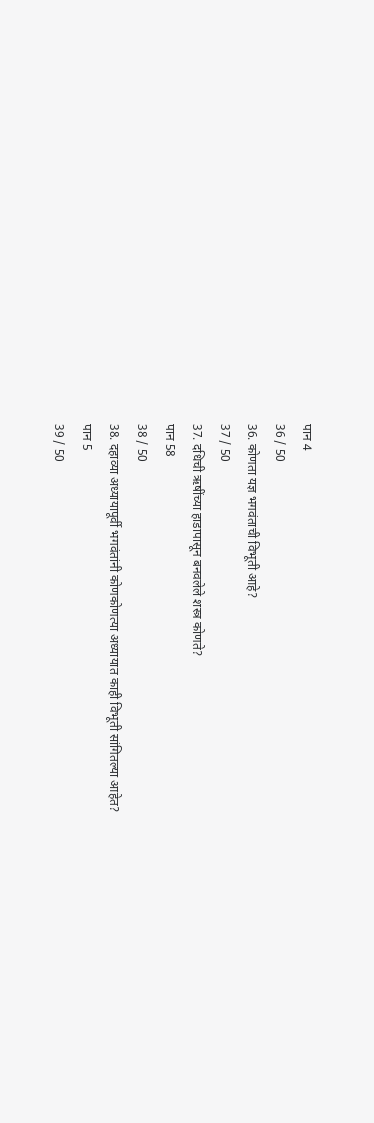पान 4
36 / 50
36. कोणता यज्ञ भगवंताची विभूती आहे?
37 / 50
37. दधिची ऋषींच्या हाडापासून बनवलेले शस्त्र कोणते?
पान 58
38 / 50
38. दहाव्या अध्यायापूर्वी भगवंतांनी कोणकोणत्या अध्यायात काही विभूती सांगितल्या आहेत?
पान 5
39 / 50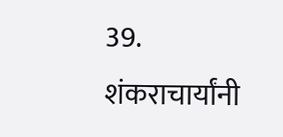39. शंकराचार्यांनी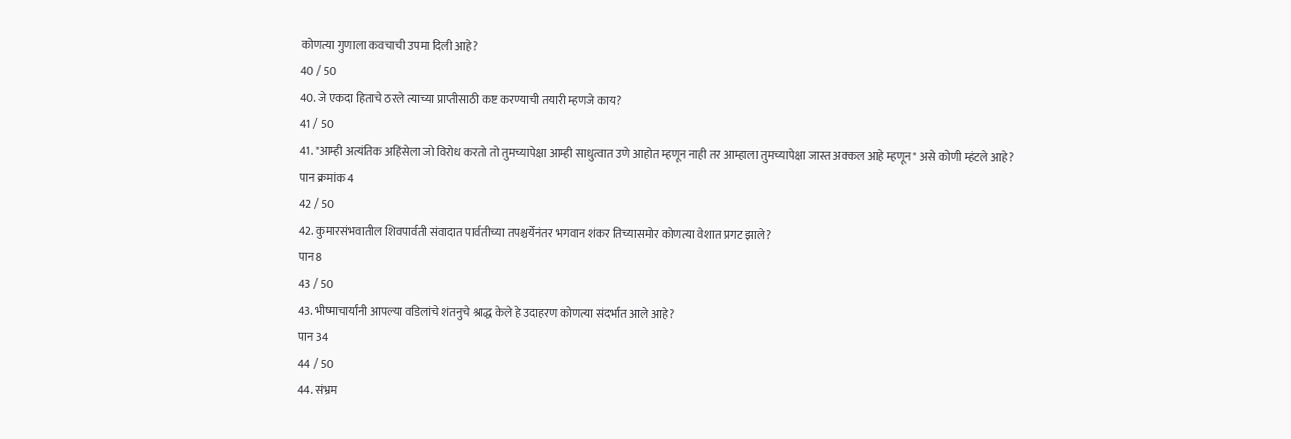कोणत्या गुणाला कवचाची उपमा दिली आहे?
40 / 50
40. जे एकदा हिताचे ठरले त्याच्या प्राप्तीसाठी कष्ट करण्याची तयारी म्हणजे काय?
41 / 50
41. "आम्ही अत्यंतिक अहिंसेला जो विरोध करतो तो तुमच्यापेक्षा आम्ही साधुत्वात उणे आहोत म्हणून नाही तर आम्हाला तुमच्यापेक्षा जास्त अक्कल आहे म्हणून" असे कोणी म्हंटले आहे?
पान क्रमांक 4
42 / 50
42. कुमारसंभवातील शिवपार्वती संवादात पार्वतीच्या तपश्चर्येनंतर भगवान शंकर तिच्यासमोर कोणत्या वेशात प्रगट झाले?
पान8
43 / 50
43. भीष्माचार्यांनी आपल्या वडिलांचे शंतनुचे श्राद्ध केले हे उदाहरण कोणत्या संदर्भात आले आहे?
पान 34
44 / 50
44. संभ्रम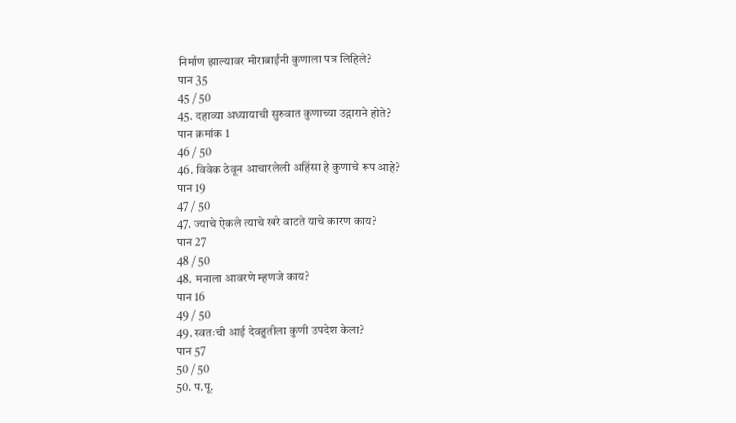निर्माण झाल्यावर मीराबाईंनी कुणाला पत्र लिहिले?
पान 35
45 / 50
45. दहाव्या अध्यायाची सुरुवात कुणाच्या उद्गाराने होते?
पान क्रमांक 1
46 / 50
46. विवेक ठेवून आचारलेली अहिंसा हे कुणाचे रूप आहे?
पान 19
47 / 50
47. ज्याचे ऐकले त्याचे खरे वाटते याचे कारण काय?
पान 27
48 / 50
48. मनाला आवरणे म्हणजे काय?
पान 16
49 / 50
49. स्वतःची आई देवहुतीला कुणी उपदेश केला?
पान 57
50 / 50
50. प.पू.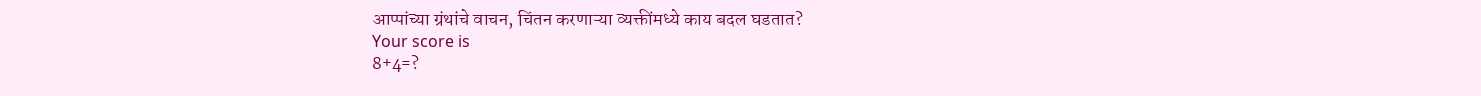आप्पांच्या ग्रंथांचे वाचन, चिंतन करणाऱ्या व्यक्तींमध्ये काय बदल घडतात?
Your score is
8+4=?